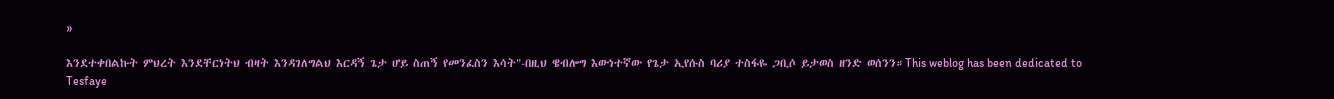»

እንደተቀበልኩት ምህረት እንደቸርነትህ ብዛት እንዳገለግልህ እርዳኝ ጌታ ሆይ ስጠኝ የመንፈስን እሳት"-በዚህ ዌብሎግ እውነተኛው የጌታ ኢየሱስ ባሪያ ተስፋዬ ጋቢሶ ይታወስ ዘንድ ወሰንን።This weblog has been dedicated to Tesfaye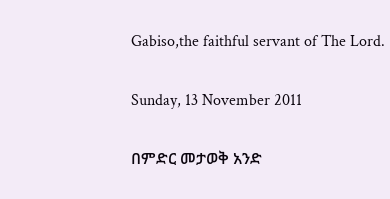Gabiso,the faithful servant of The Lord.

Sunday, 13 November 2011

በምድር መታወቅ አንድ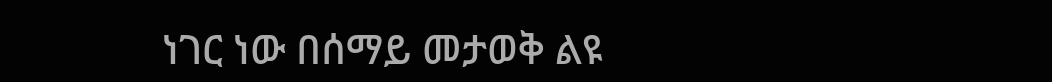ነገር ነው በሰማይ መታወቅ ልዩ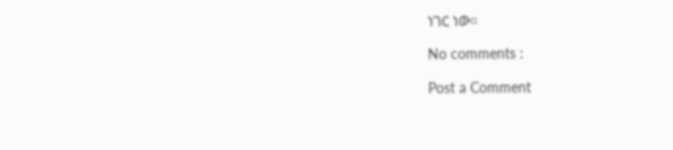ነገር ነው።

No comments :

Post a Comment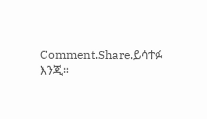Comment.Share.ይሳተፉ እንጂ።